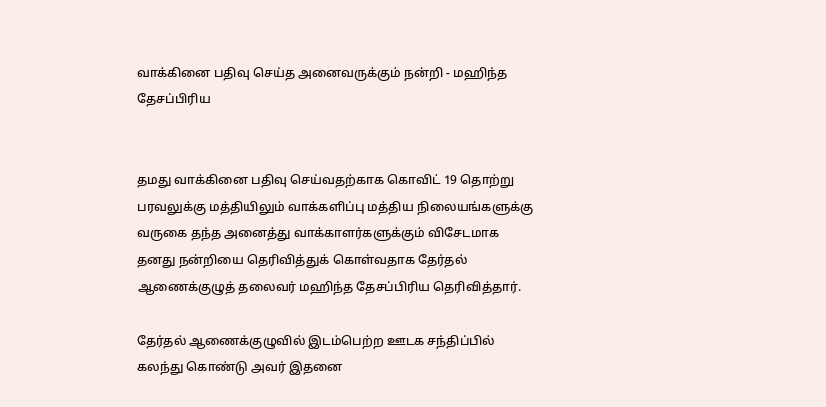வாக்கினை பதிவு செய்த அனைவருக்கும் நன்றி - மஹிந்த தேசப்பிரிய


தமது வாக்கினை பதிவு செய்வதற்காக கொவிட் 19 தொற்று பரவலுக்கு மத்தியிலும் வாக்களிப்பு மத்திய நிலையங்களுக்கு வருகை தந்த அனைத்து வாக்காளர்களுக்கும் விசேடமாக தனது நன்றியை தெரிவித்துக் கொள்வதாக தேர்தல் ஆணைக்குழுத் தலைவர் மஹிந்த தேசப்பிரிய தெரிவித்தார்.

தேர்தல் ஆணைக்குழுவில் இடம்பெற்ற ஊடக சந்திப்பில் கலந்து கொண்டு அவர் இதனை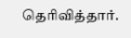தெரிவித்தார்.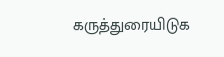கருத்துரையிடுக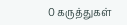0 கருத்துகள்